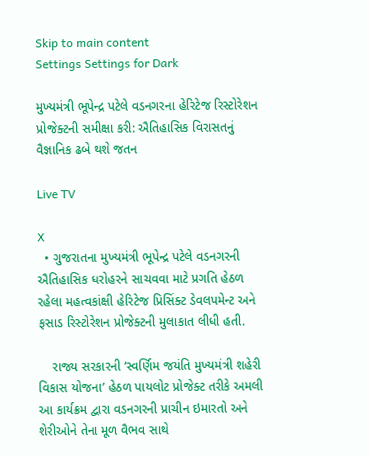Skip to main content
Settings Settings for Dark

મુખ્યમંત્રી ભૂપેન્દ્ર પટેલે વડનગરના હેરિટેજ રિસ્ટોરેશન પ્રોજેક્ટની સમીક્ષા કરી: ઐતિહાસિક વિરાસતનું વૈજ્ઞાનિક ઢબે થશે જતન

Live TV

X
  • ગુજરાતના મુખ્યમંત્રી ભૂપેન્દ્ર પટેલે વડનગરની ઐતિહાસિક ધરોહરને સાચવવા માટે પ્રગતિ હેઠળ રહેલા મહત્વકાંક્ષી હેરિટેજ પ્રિસિંક્ટ ડેવલપમેન્ટ અને ફસાડ રિસ્ટોરેશન પ્રોજેક્ટની મુલાકાત લીધી હતી.

    રાજ્ય સરકારની ‘સ્વર્ણિમ જયંતિ મુખ્યમંત્રી શહેરી વિકાસ યોજના’ હેઠળ પાયલોટ પ્રોજેક્ટ તરીકે અમલી આ કાર્યક્રમ દ્વારા વડનગરની પ્રાચીન ઇમારતો અને શેરીઓને તેના મૂળ વૈભવ સાથે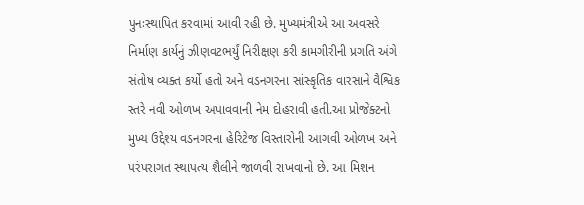પુનઃસ્થાપિત કરવામાં આવી રહી છે. મુખ્યમંત્રીએ આ અવસરે નિર્માણ કાર્યનું ઝીણવટભર્યું નિરીક્ષણ કરી કામગીરીની પ્રગતિ અંગે સંતોષ વ્યક્ત કર્યો હતો અને વડનગરના સાંસ્કૃતિક વારસાને વૈશ્વિક સ્તરે નવી ઓળખ અપાવવાની નેમ દોહરાવી હતી.આ પ્રોજેક્ટનો મુખ્ય ઉદ્દેશ્ય વડનગરના હેરિટેજ વિસ્તારોની આગવી ઓળખ અને પરંપરાગત સ્થાપત્ય શૈલીને જાળવી રાખવાનો છે. આ મિશન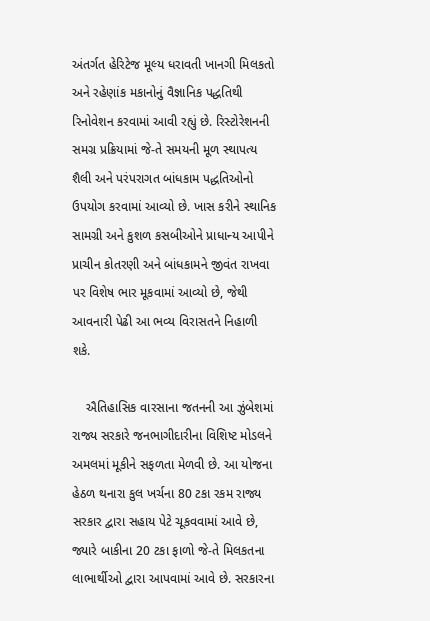અંતર્ગત હેરિટેજ મૂલ્ય ધરાવતી ખાનગી મિલકતો અને રહેણાંક મકાનોનું વૈજ્ઞાનિક પદ્ધતિથી રિનોવેશન કરવામાં આવી રહ્યું છે. રિસ્ટોરેશનની સમગ્ર પ્રક્રિયામાં જે-તે સમયની મૂળ સ્થાપત્ય શૈલી અને પરંપરાગત બાંધકામ પદ્ધતિઓનો ઉપયોગ કરવામાં આવ્યો છે. ખાસ કરીને સ્થાનિક સામગ્રી અને કુશળ કસબીઓને પ્રાધાન્ય આપીને પ્રાચીન કોતરણી અને બાંધકામને જીવંત રાખવા પર વિશેષ ભાર મૂકવામાં આવ્યો છે, જેથી આવનારી પેઢી આ ભવ્ય વિરાસતને નિહાળી શકે.

    ઐતિહાસિક વારસાના જતનની આ ઝુંબેશમાં રાજ્ય સરકારે જનભાગીદારીના વિશિષ્ટ મોડલને અમલમાં મૂકીને સફળતા મેળવી છે. આ યોજના હેઠળ થનારા કુલ ખર્ચના 80 ટકા રકમ રાજ્ય સરકાર દ્વારા સહાય પેટે ચૂકવવામાં આવે છે, જ્યારે બાકીના 20 ટકા ફાળો જે-તે મિલકતના લાભાર્થીઓ દ્વારા આપવામાં આવે છે. સરકારના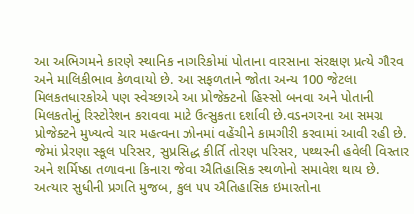આ અભિગમને કારણે સ્થાનિક નાગરિકોમાં પોતાના વારસાના સંરક્ષણ પ્રત્યે ગૌરવ અને માલિકીભાવ કેળવાયો છે. આ સફળતાને જોતા અન્ય 100 જેટલા મિલકતધારકોએ પણ સ્વેચ્છાએ આ પ્રોજેક્ટનો હિસ્સો બનવા અને પોતાની મિલકતોનું રિસ્ટોરેશન કરાવવા માટે ઉત્સુકતા દર્શાવી છે.વડનગરના આ સમગ્ર પ્રોજેક્ટને મુખ્યત્વે ચાર મહત્વના ઝોનમાં વહેંચીને કામગીરી કરવામાં આવી રહી છે. જેમાં પ્રેરણા સ્કૂલ પરિસર, સુપ્રસિદ્ધ કીર્તિ તોરણ પરિસર, પથ્થરની હવેલી વિસ્તાર અને શર્મિષ્ઠા તળાવના કિનારા જેવા ઐતિહાસિક સ્થળોનો સમાવેશ થાય છે. અત્યાર સુધીની પ્રગતિ મુજબ, કુલ ૫૫ ઐતિહાસિક ઇમારતોના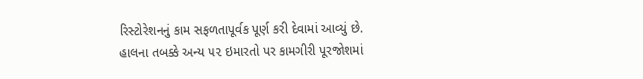રિસ્ટોરેશનનું કામ સફળતાપૂર્વક પૂર્ણ કરી દેવામાં આવ્યું છે. હાલના તબક્કે અન્ય ૫૨ ઇમારતો પર કામગીરી પૂરજોશમાં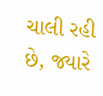ચાલી રહી છે, જ્યારે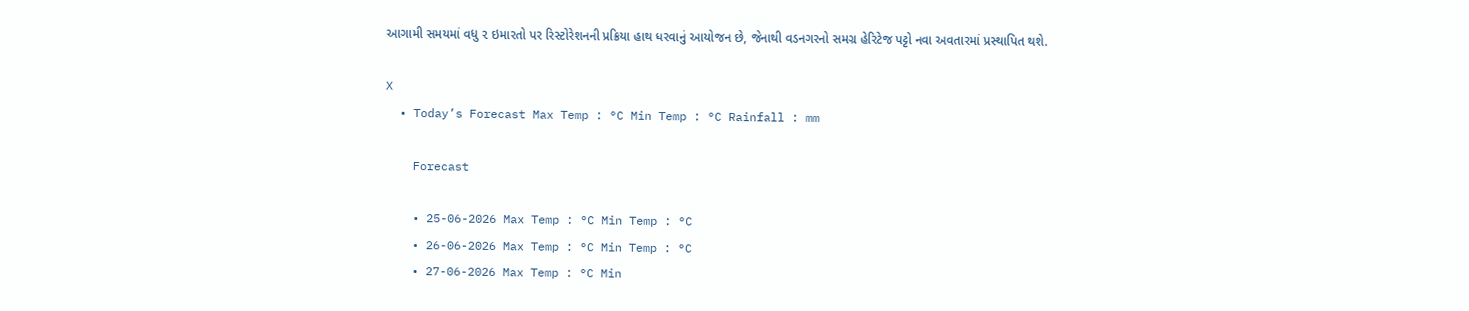આગામી સમયમાં વધુ ૨ ઇમારતો પર રિસ્ટોરેશનની પ્રક્રિયા હાથ ધરવાનું આયોજન છે, જેનાથી વડનગરનો સમગ્ર હેરિટેજ પટ્ટો નવા અવતારમાં પ્રસ્થાપિત થશે.

X
  • Today’s Forecast Max Temp : °C Min Temp : °C Rainfall : mm

    Forecast

    • 25-06-2026 Max Temp : °C Min Temp : °C
    • 26-06-2026 Max Temp : °C Min Temp : °C
    • 27-06-2026 Max Temp : °C Min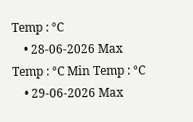Temp : °C
    • 28-06-2026 Max Temp : °C Min Temp : °C
    • 29-06-2026 Max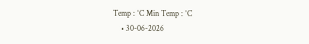Temp : °C Min Temp : °C
    • 30-06-2026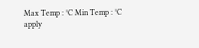Max Temp : °C Min Temp : °C
apply